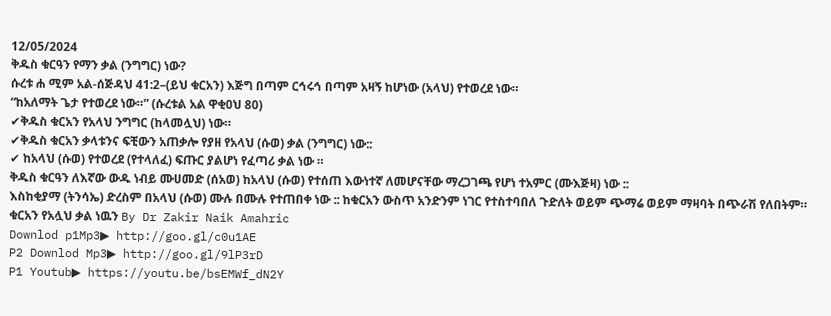12/05/2024
ቅዱስ ቁርዓን የማን ቃል (ንግግር) ነው?
ሱረቱ ሐ ሚም አል-ሰጅዳህ 41:2–(ይህ ቁርአን) እጅግ በጣም ርኅሩኅ በጣም አዛኝ ከሆነው (አላህ) የተወረደ ነው።
“ከአለማት ጌታ የተወረደ ነው።” (ሱረቱል አል ዋቂዐህ 80)
✔ቅዱስ ቁርአን የአላህ ንግግር (ከላመሏህ) ነው።
✔ቅዱስ ቁርአን ቃላቱንና ፍቺውን አጠቃሎ የያዘ የአላህ (ሱወ) ቃል (ንግግር) ነው::
✔ ከአላህ (ሱወ) የተወረደ (የተላለፈ) ፍጡር ያልሆነ የፈጣሪ ቃል ነው ።
ቅዱስ ቁርዓን ለእኛው ውዱ ነብይ ሙሀመድ (ሰአወ) ከአላህ (ሱወ) የተሰጠ እውነተኛ ለመሆናቸው ማረጋገጫ የሆነ ተአምር (ሙእጅዛ) ነው ::
እስከቂያማ (ትንሳኤ) ድረስም በአላህ (ሱወ) ሙሉ በሙሉ የተጠበቀ ነው :: ከቁርአን ውስጥ አንድንም ነገር የተስተባበለ ጉድለት ወይም ጭማሬ ወይም ማዛባት በጭራሽ የለበትም።
ቁርአን የአሏህ ቃል ነዉን By Dr Zakir Naik Amahric
Downlod p1Mp3▶ http://goo.gl/c0u1AE
P2 Downlod Mp3▶ http://goo.gl/9lP3rD
P1 Youtub▶ https://youtu.be/bsEMWf_dN2Y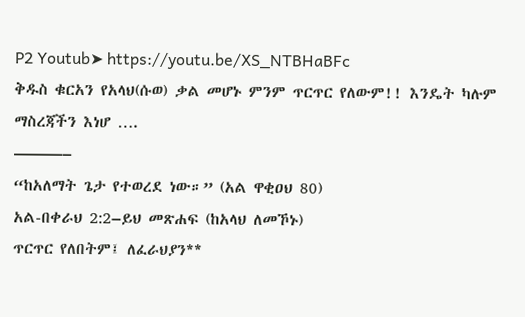P2 Youtub➤ https://youtu.be/XS_NTBHaBFc
ቅዱስ ቁርአን የአላህ(ሱወ) ቃል መሆኑ ምንም ጥርጥር የለውም!! እንዴት ካሉም ማስረጃችን እነሆ ….
———–
“ከአለማት ጌታ የተወረደ ነው።” (አል ዋቂዐህ 80)
አል-በቀራህ 2:2–ይህ መጽሐፍ (ከአላህ ለመኾኑ)
ጥርጥር የለበትም፤ ለፈራህያን**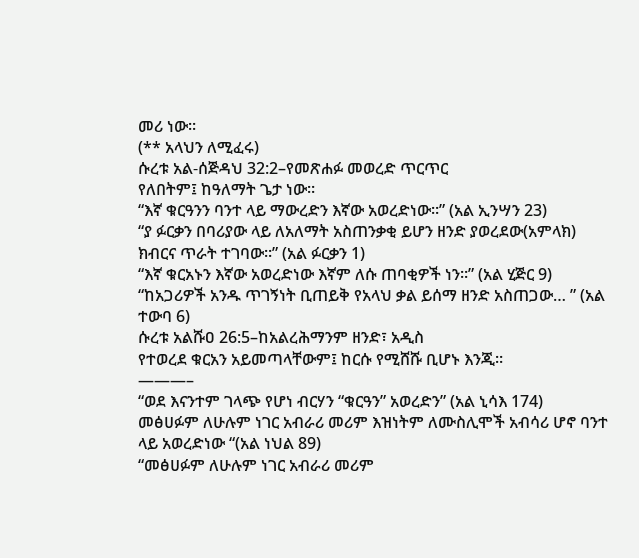መሪ ነው፡፡
(** አላህን ለሚፈሩ)
ሱረቱ አል-ሰጅዳህ 32:2–የመጽሐፉ መወረድ ጥርጥር
የለበትም፤ ከዓለማት ጌታ ነው።
“እኛ ቁርዓንን ባንተ ላይ ማውረድን እኛው አወረድነው።” (አል ኢንሣን 23)
“ያ ፉርቃን በባሪያው ላይ ለአለማት አስጠንቃቂ ይሆን ዘንድ ያወረደው(አምላክ) ክብርና ጥራት ተገባው።” (አል ፉርቃን 1)
“እኛ ቁርአኑን እኛው አወረድነው እኛም ለሱ ጠባቂዎች ነን።” (አል ሂጅር 9)
“ከአጋሪዎች አንዱ ጥገኝነት ቢጠይቅ የአላህ ቃል ይሰማ ዘንድ አስጠጋው… ” (አል ተውባ 6)
ሱረቱ አልሹዐ 26:5–ከአልረሕማንም ዘንድ፣ አዲስ
የተወረደ ቁርአን አይመጣላቸውም፤ ከርሱ የሚሸሹ ቢሆኑ እንጂ።
———–
“ወደ እናንተም ገላጭ የሆነ ብርሃን “ቁርዓን” አወረድን” (አል ኒሳእ 174)
መፅሀፉም ለሁሉም ነገር አብራሪ መሪም እዝነትም ለሙስሊሞች አብሳሪ ሆኖ ባንተ ላይ አወረድነው “(አል ነህል 89)
“መፅሀፉም ለሁሉም ነገር አብራሪ መሪም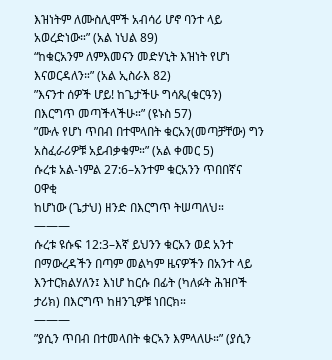እዝነትም ለሙስሊሞች አብሳሪ ሆኖ ባንተ ላይ አወረድነው።” (አል ነህል 89)
“ከቁርአንም ለምእመናን መድሃኒት እዝነት የሆነ እናወርዳለን።” (አል ኢስራእ 82)
”እናንተ ሰዎች ሆይ! ከጌታችሁ ግሳጼ(ቁርዓን) በእርግጥ መጣችላችሁ።” (ዩኑስ 57)
”ሙሉ የሆነ ጥበብ በተሞላበት ቁርአን(መጣቻቸው) ግን አስፈራሪዎቹ አይብቃቁም።” (አል ቀመር 5)
ሱረቱ አል-ነምል 27:6–አንተም ቁርአንን ጥበበኛና ዐዋቂ
ከሆነው (ጌታህ) ዘንድ በእርግጥ ትሠጣለህ።
———
ሱረቱ ዩሱፍ 12:3–እኛ ይህንን ቁርአን ወደ አንተ በማውረዳችን በጣም መልካም ዜናዎችን በአንተ ላይ እንተርክልሃለን፤ እነሆ ከርሱ በፊት (ካለፉት ሕዝቦች ታሪክ) በእርግጥ ከዘንጊዎቹ ነበርክ።
———
”ያሲን ጥበብ በተመላበት ቁርኣን እምላለሁ።” (ያሲን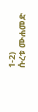1-2)
ሱረቱ ሙሐመድ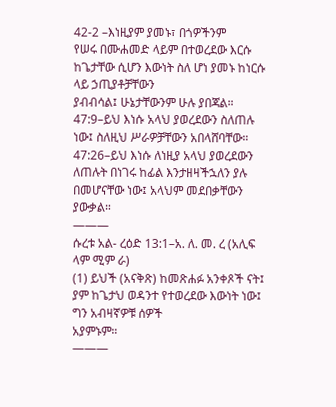42-2 –እነዚያም ያመኑ፣ በጎዎችንም
የሠሩ በሙሐመድ ላይም በተወረደው እርሱ ከጌታቸው ሲሆን እውነት ስለ ሆነ ያመኑ ከነርሱ ላይ ኃጢያቶቻቸውን
ያብብሳል፤ ሁኔታቸውንም ሁሉ ያበጃል።
47:9–ይህ እነሱ አላህ ያወረደውን ስለጠሉ ነው፤ ስለዚህ ሥራዎቻቸውን አበላሸባቸው።
47:26–ይህ እነሱ ለነዚያ አላህ ያወረደውን ለጠሉት በነገሩ ከፊል እንታዘዛችኋለን ያሉ በመሆናቸው ነው፤ አላህም መደበቃቸውን
ያውቃል።
———
ሱረቱ አል- ረዕድ 13:1–አ. ለ. መ. ረ (አሊፍ ላም ሚም ራ)
(1) ይህች (አናቅጽ) ከመጽሐፉ አንቀጾች ናት፤ ያም ከጌታህ ወዳንተ የተወረደው እውነት ነው፤ ግን አብዛኛዎቹ ሰዎች
አያምኑም።
———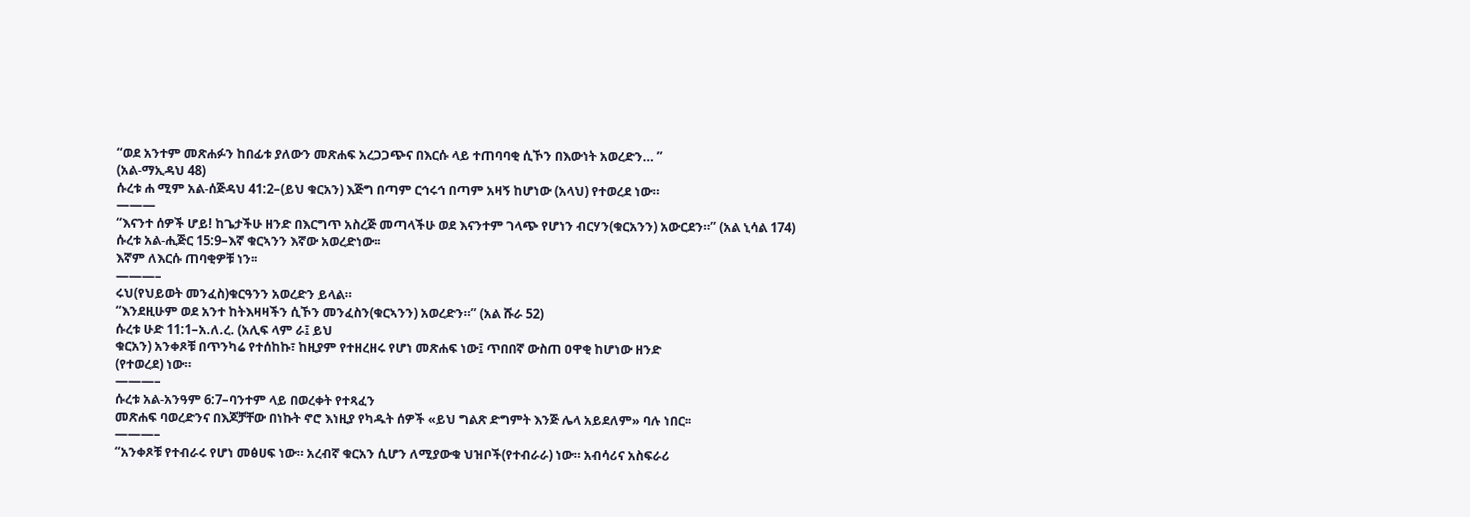“ወደ አንተም መጽሐፉን ከበፊቱ ያለውን መጽሐፍ አረጋጋጭና በእርሱ ላይ ተጠባባቂ ሲኾን በእውነት አወረድን… ”
(አል-ማኢዳህ 48)
ሱረቱ ሐ ሚም አል-ሰጅዳህ 41:2–(ይህ ቁርአን) እጅግ በጣም ርኅሩኅ በጣም አዛኝ ከሆነው (አላህ) የተወረደ ነው።
———
“እናንተ ሰዎች ሆይ! ከጌታችሁ ዘንድ በእርግጥ አስረጅ መጣላችሁ ወደ እናንተም ገላጭ የሆነን ብርሃን(ቁርአንን) አውርደን።” (አል ኒሳል 174)
ሱረቱ አል-ሒጅር 15:9–እኛ ቁርኣንን እኛው አወረድነው፡፡
እኛም ለእርሱ ጠባቂዎቹ ነን፡፡
———–
ሩህ(የህይወት መንፈስ)ቁርዓንን አወረድን ይላል።
“እንደዚሁም ወደ አንተ ከትእዛዛችን ሲኾን መንፈስን(ቁርኣንን) አወረድን።” (አል ሹራ 52)
ሱረቱ ሁድ 11:1–አ.ለ.ረ. (አሊፍ ላም ራ፤ ይህ
ቁርአን) አንቀጾቹ በጥንካሬ የተሰከኩ፣ ከዚያም የተዘረዘሩ የሆነ መጽሐፍ ነው፤ ጥበበኛ ውስጠ ዐዋቂ ከሆነው ዘንድ
(የተወረደ) ነው።
———–
ሱረቱ አል-አንዓም 6:7–ባንተም ላይ በወረቀት የተጻፈን
መጽሐፍ ባወረድንና በእጆቻቸው በነኩት ኖሮ እነዚያ የካዱት ሰዎች «ይህ ግልጽ ድግምት እንጅ ሌላ አይደለም» ባሉ ነበር፡፡
———–
“አንቀጾቹ የተብራሩ የሆነ መፅሀፍ ነው። አረብኛ ቁርአን ሲሆን ለሚያውቁ ህዝቦች(የተብራራ) ነው። አብሳሪና አስፍራሪ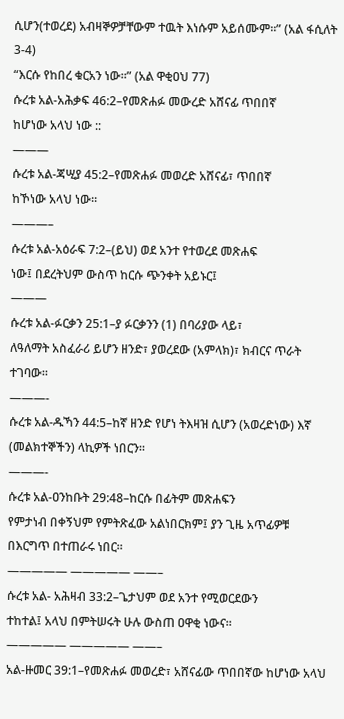ሲሆን(ተወረደ) አብዛኞዎቻቸውም ተዉት እነሱም አይሰሙም።” (አል ፋሲለት 3-4)
“እርሱ የከበረ ቁርአን ነው።” (አል ዋቂዐህ 77)
ሱረቱ አል-አሕቃፍ 46:2–የመጽሐፉ መውረድ አሸናፊ ጥበበኛ
ከሆነው አላህ ነው ::
———
ሱረቱ አል-ጃሢያ 45:2–የመጽሐፉ መወረድ አሸናፊ፣ ጥበበኛ
ከኾነው አላህ ነው።
———–
ሱረቱ አል-አዕራፍ 7:2–(ይህ) ወደ አንተ የተወረደ መጽሐፍ
ነው፤ በደረትህም ውስጥ ከርሱ ጭንቀት አይኑር፤
———
ሱረቱ አል-ፉርቃን 25:1–ያ ፉርቃንን (1) በባሪያው ላይ፣
ለዓለማት አስፈራሪ ይሆን ዘንድ፣ ያወረደው (አምላክ)፣ ክብርና ጥራት ተገባው።
———-
ሱረቱ አል-ዱኻን 44:5–ከኛ ዘንድ የሆነ ትእዛዝ ሲሆን (አወረድነው) እኛ (መልክተኞችን) ላኪዎች ነበርን።
———-
ሱረቱ አል-ዐንከቡት 29:48–ከርሱ በፊትም መጽሐፍን
የምታነብ በቀኝህም የምትጽፈው አልነበርክም፤ ያን ጊዜ አጥፊዎቹ በእርግጥ በተጠራሩ ነበር።
————— ————— ——–
ሱረቱ አል- አሕዛብ 33:2–ጌታህም ወደ አንተ የሚወርደውን
ተከተል፤ አላህ በምትሠሩት ሁሉ ውስጠ ዐዋቂ ነውና።
————— ————— ——–
አል-ዙመር 39:1–የመጽሐፉ መወረድ፣ አሸናፊው ጥበበኛው ከሆነው አላህ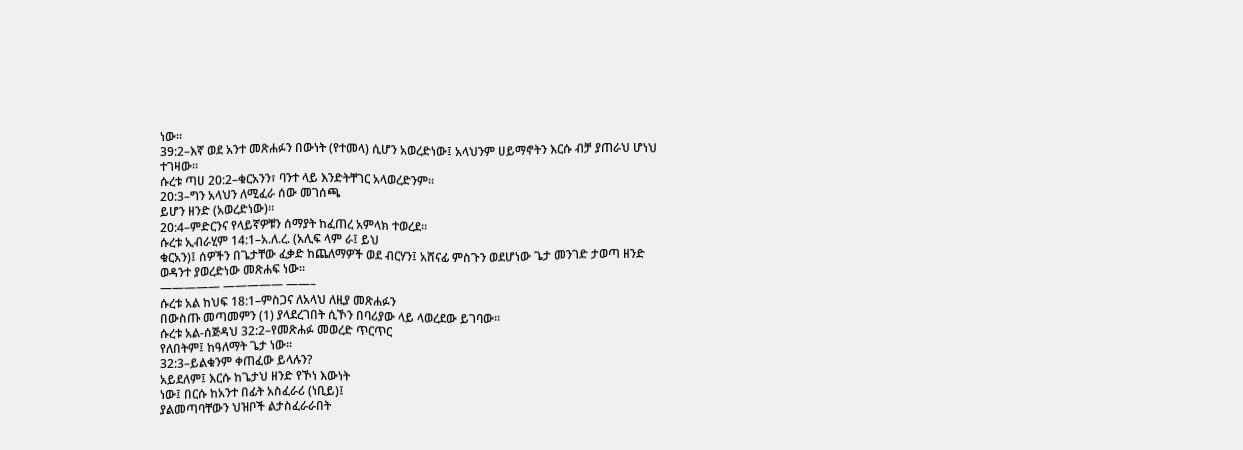ነው።
39:2–እኛ ወደ አንተ መጽሐፉን በውነት (የተመላ) ሲሆን አወረድነው፤ አላህንም ሀይማኖትን እርሱ ብቻ ያጠራህ ሆነህ
ተገዛው።
ሱረቱ ጣሀ 20:2–ቁርአንን፣ ባንተ ላይ እንድትቸገር አላወረድንም።
20:3–ግን አላህን ለሚፈራ ሰው መገሰጫ
ይሆን ዘንድ (አወረድነው)።
20:4–ምድርንና የላይኛዎቹን ሰማያት ከፈጠረ አምላክ ተወረደ።
ሱረቱ ኢብራሂም 14:1–አ.ለ.ረ. (አሊፍ ላም ራ፤ ይህ
ቁርአን)፤ ሰዎችን በጌታቸው ፈቃድ ከጨለማዎች ወደ ብርሃን፤ አሸናፊ ምስጉን ወደሆነው ጌታ መንገድ ታወጣ ዘንድ
ወዳንተ ያወረድነው መጽሐፍ ነው።
————— ————— ——–
ሱረቱ አል ከህፍ 18:1–ምስጋና ለአላህ ለዚያ መጽሐፉን
በውስጡ መጣመምን (1) ያላደረገበት ሲኾን በባሪያው ላይ ላወረደው ይገባው።
ሱረቱ አል-ሰጅዳህ 32:2–የመጽሐፉ መወረድ ጥርጥር
የለበትም፤ ከዓለማት ጌታ ነው።
32:3–ይልቁንም ቀጠፈው ይላሉን?
አይደለም፤ እርሱ ከጌታህ ዘንድ የኾነ እውነት
ነው፤ በርሱ ከአንተ በፊት አስፈራሪ (ነቢይ)፤
ያልመጣባቸውን ህዝቦች ልታስፈራራበት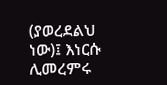(ያወረደልህ ነው)፤ እነርሱ ሊመረምሩ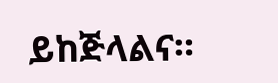ይከጅላልና።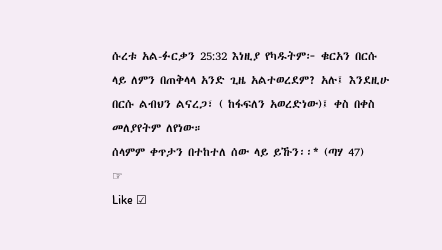ሱረቱ አል-ፉርቃን 25:32 እነዚያ የካዱትም፦ ቁርአን በርሱ
ላይ ለምን በጠቅላላ አንድ ጊዜ አልተወረደም? አሉ፤ እንደዚሁ
በርሱ ልብህን ልናረጋ፣ ( ከፋፍለን አወረድነው)፤ ቀስ በቀስ
መለያየትም ለየነው።
ሰላምም ቀጥታን በተከተለ ሰው ላይ ይኹን፡፡* (ጣሃ 47)
☞
Like ☑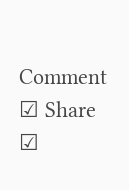Comment ☑ Share ☑